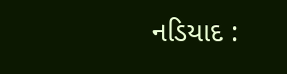નડિયાદ :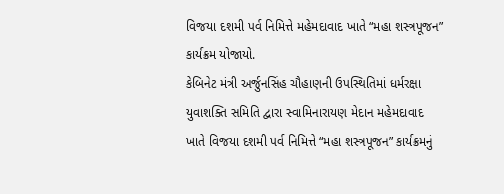વિજયા દશમી પર્વ નિમિત્તે મહેમદાવાદ ખાતે “મહા શસ્ત્રપૂજન” કાર્યક્રમ યોજાયો.
કેબિનેટ મંત્રી અર્જુનસિંહ ચૌહાણની ઉપસ્થિતિમાં ધર્મરક્ષા યુવાશક્તિ સમિતિ દ્વારા સ્વામિનારાયણ મેદાન મહેમદાવાદ ખાતે વિજયા દશમી પર્વ નિમિત્તે “મહા શસ્ત્રપૂજન” કાર્યક્રમનું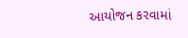આયોજન કરવામાં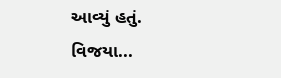આવ્યું હતું. વિજયા...